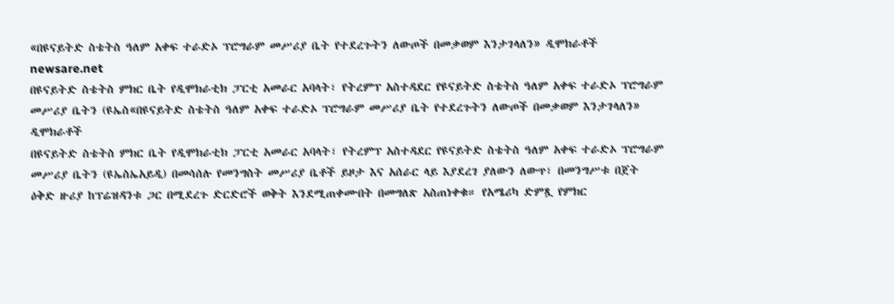«በዩናይትድ ስቴትስ ዓለም አቀፍ ተራድኦ ፕሮግራም መሥሪያ ቤት የተደረጉትን ለውጦች በመቃወም እንታገላለን» ዲሞክራቶች
newsare.net
በዩናይትድ ስቴትስ ምክር ቤት የዲሞክራቲክ ፓርቲ አመራር አባላት፣ የትረምፕ አስተዳደር የዩናይትድ ስቴትስ ዓለም አቀፍ ተራድኦ ፕሮግራም መሥሪያ ቤትን (ዩኤስ«በዩናይትድ ስቴትስ ዓለም አቀፍ ተራድኦ ፕሮግራም መሥሪያ ቤት የተደረጉትን ለውጦች በመቃወም እንታገላለን» ዲሞክራቶች
በዩናይትድ ስቴትስ ምክር ቤት የዲሞክራቲክ ፓርቲ አመራር አባላት፣ የትረምፕ አስተዳደር የዩናይትድ ስቴትስ ዓለም አቀፍ ተራድኦ ፕሮግራም መሥሪያ ቤትን (ዩኤስኤአይዲ) በመሳሰሉ የመንግስት መሥሪያ ቤቶች ይዞታ እና አሰራር ላይ እያደረገ ያለውን ለውጥ፣ በመንግሥቱ በጀት ዕቅድ ዙሪያ ከፕሬዝዳንቱ ጋር በሚደረጉ ድርድሮች ወቅት እንደሚጠቀሙበት በመግለጽ አስጠነቀቁ። የአሜሪካ ድምጿ የምክር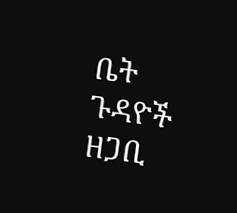ቤት ጉዳዮች ዘጋቢ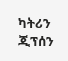ካትሪን ጂፕሰን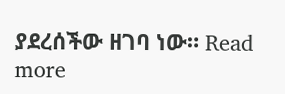ያደረሰችው ዘገባ ነው። Read more